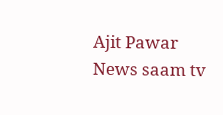Ajit Pawar News saam tv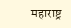महाराष्ट्र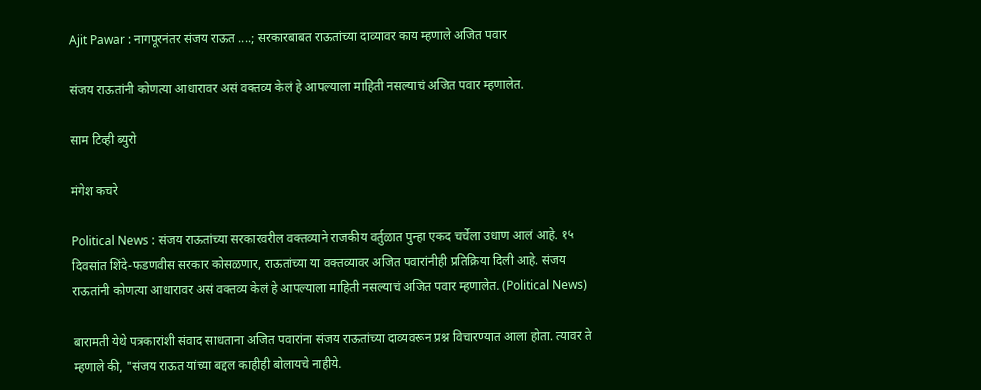Ajit Pawar : नागपूरनंतर संजय राऊत ....; सरकारबाबत राऊतांच्या दाव्यावर काय म्हणाले अजित पवार

संजय राऊतांनी कोणत्या आधारावर असं वक्तव्य केलं हे आपल्याला माहिती नसल्याचं अजित पवार म्हणालेत.

साम टिव्ही ब्युरो

मंगेश कचरे

Political News : संजय राऊतांच्या सरकारवरील वक्तव्याने राजकीय वर्तुळात पुन्हा एकद चर्चेला उधाण आलं आहे. १५ दिवसांत शिंदे-फडणवीस सरकार कोसळणार, राऊतांच्या या वक्तव्यावर अजित पवारांनीही प्रतिक्रिया दिली आहे. संजय राऊतांनी कोणत्या आधारावर असं वक्तव्य केलं हे आपल्याला माहिती नसल्याचं अजित पवार म्हणालेत. (Political News)

बारामती येथे पत्रकारांशी संवाद साधताना अजित पवारांना संजय राऊतांच्या दाव्यवरून प्रश्न विचारण्यात आला होता. त्यावर ते म्हणाले की, "संजय राऊत यांच्या बद्दल काहीही बोलायचे नाहीये.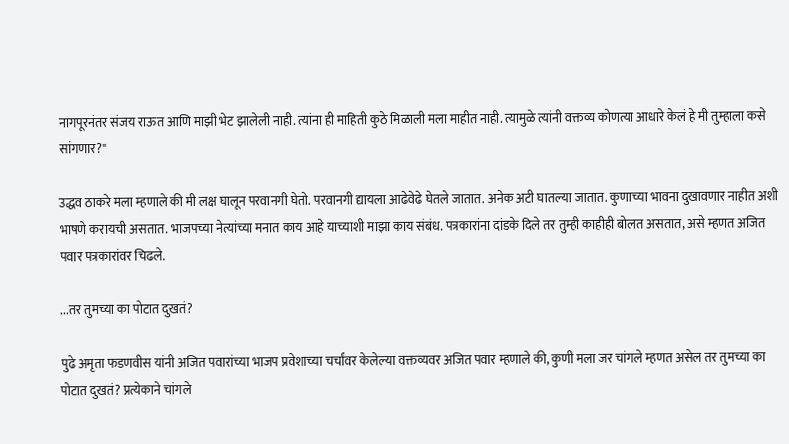नागपूरनंतर संजय राऊत आणि माझी भेट झालेली नाही. त्यांना ही माहिती कुठे मिळाली मला माहीत नाही. त्यामुळे त्यांनी वक्तव्य कोणत्या आधारे केलं हे मी तुम्हाला कसे सांगणार?"

उद्धव ठाकरे मला म्हणाले की मी लक्ष घालून परवानगी घेतो. परवानगी द्यायला आढेवेढे घेतले जातात. अनेक अटी घातल्या जातात. कुणाच्या भावना दुखावणार नाहीत अशी भाषणे करायची असतात. भाजपच्या नेत्यांच्या मनात काय आहे याच्याशी माझा काय संबंध. पत्रकारांना दांडके दिले तर तुम्ही काहीही बोलत असतात, असे म्हणत अजित पवार पत्रकारांवर चिढले.

...तर तुमच्या का पोटात दुखतं?

पुढे अमृता फडणवीस यांनी अजित पवारांच्या भाजप प्रवेशाच्या चर्चांवर केलेल्या वक्तव्यवर अजित पवार म्हणाले की, कुणी मला जर चांगले म्हणत असेल तर तुमच्या का पोटात दुखतं? प्रत्येकाने चांगले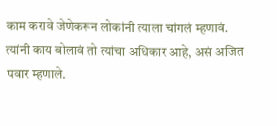काम करावे जेणेकरून लोकांनी त्याला चांगलं म्हणावं. त्यांनी काय बोलावं तो त्यांचा अधिकार आहे, असं अजित पवार म्हणाले.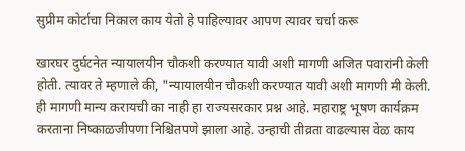सुप्रीम कोर्टाचा निकाल काय येतो हे पाहिल्यावर आपण त्यावर चर्चा करू

खारघर दुर्घटनेत न्यायालयीन चौकशी करण्यात यावी अशी मागणी अजित पवारांनी केली होती. त्यावर ते म्हणाले की, "न्यायालयीन चौकशी करण्यात यावी अशी मागणी मी केली. ही मागणी मान्य करायची का नाही हा राज्यसरकार प्रश्न आहे. महाराष्ट्र भूषण कार्यक्रम करताना निष्काळजीपणा निश्चितपणे झाला आहे. उन्हाची तीव्रता वाढल्यास वेळ काय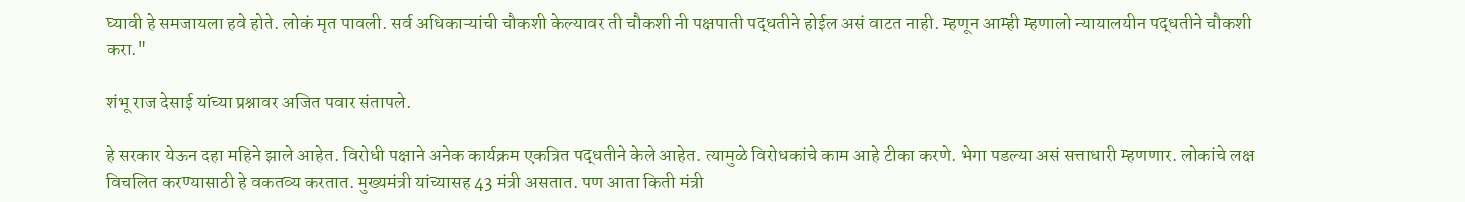घ्यावी हे समजायला हवे होते. लोकं मृत पावली. सर्व अधिकाऱ्यांची चौकशी केल्यावर ती चौकशी नी पक्षपाती पद्धतीने होईल असं वाटत नाही. म्हणून आम्ही म्हणालो न्यायालयीन पद्धतीने चौकशी करा."

शंभू राज देसाई यांच्या प्रश्नावर अजित पवार संतापले.

हे सरकार येऊन दहा महिने झाले आहेत. विरोधी पक्षाने अनेक कार्यक्रम एकत्रित पद्धतीने केले आहेत. त्यामुळे विरोधकांचे काम आहे टीका करणे. भेगा पडल्या असं सत्ताधारी म्हणणार. लोकांचे लक्ष विचलित करण्यासाठी हे वकतव्य करतात. मुख्यमंत्री यांच्यासह 43 मंत्री असतात. पण आता किती मंत्री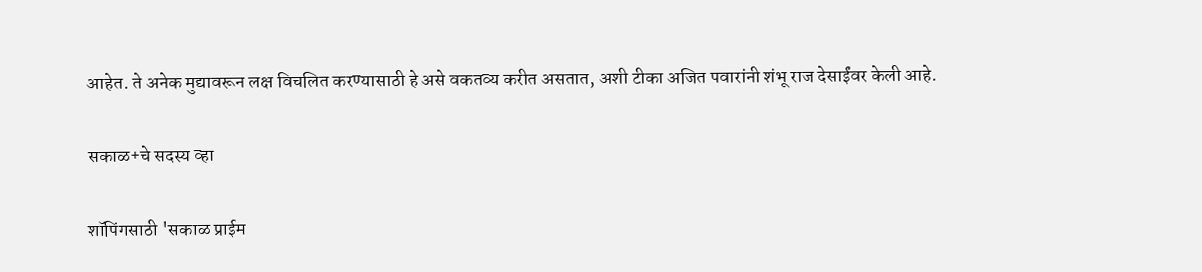आहेत. ते अनेक मुद्यावरून लक्ष विचलित करण्यासाठी हे असे वकतव्य करीत असतात, अशी टीका अजित पवारांनी शंभू राज देसाईंवर केली आहे.

सकाळ+चे सदस्य व्हा

शॉपिंगसाठी 'सकाळ प्राईम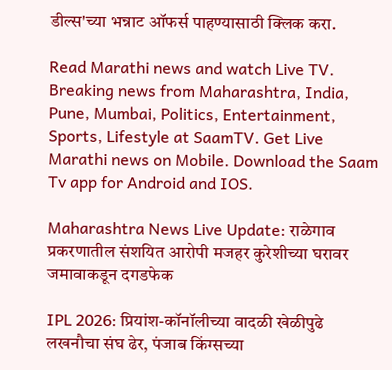डील्स'च्या भन्नाट ऑफर्स पाहण्यासाठी क्लिक करा.

Read Marathi news and watch Live TV. Breaking news from Maharashtra, India, Pune, Mumbai, Politics, Entertainment, Sports, Lifestyle at SaamTV. Get Live Marathi news on Mobile. Download the Saam Tv app for Android and IOS.

Maharashtra News Live Update: राळेगाव प्रकरणातील संशयित आरोपी मजहर कुरेशीच्या घरावर जमावाकडून दगडफेक

IPL 2026: प्रियांश-कॉनॉलीच्या वादळी खेळीपुढे लखनौचा संघ ढेर, पंजाब किंग्सच्या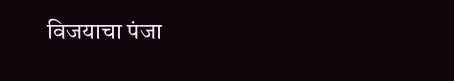विजयाचा पंजा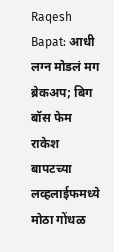Raqesh Bapat: आधी लग्न मोडलं मग ब्रेकअप; बिग बॉस फेम राकेश बापटच्या लव्हलाईफमध्ये मोठा गोंधळ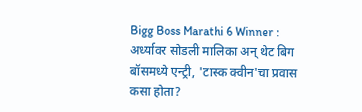Bigg Boss Marathi 6 Winner : अर्ध्यावर सोडली मालिका अन् थेट बिग बॉसमध्ये एन्ट्री, 'टास्क क्वीन'चा प्रवास कसा होता?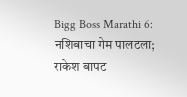Bigg Boss Marathi 6: नशिबाचा गेम पालटला; राकेश बापट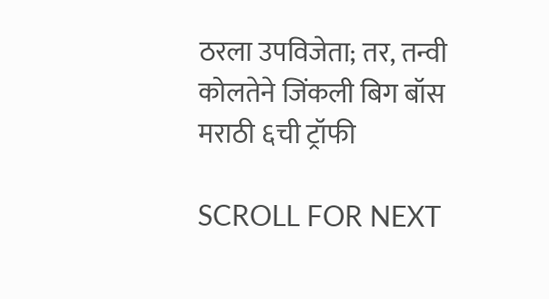ठरला उपविजेता; तर, तन्वी कोलतेने जिंकली बिग बॉस मराठी ६ची ट्रॉफी

SCROLL FOR NEXT